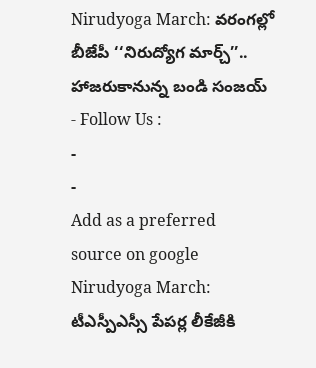Nirudyoga March: వరంగల్లో బీజేపీ ‘‘నిరుద్యోగ మార్చ్’’.. హాజరుకానున్న బండి సంజయ్
- Follow Us :
-
-
Add as a preferred
source on google
Nirudyoga March: టీఎస్పీఎస్సీ పేపర్ల లీకేజీకి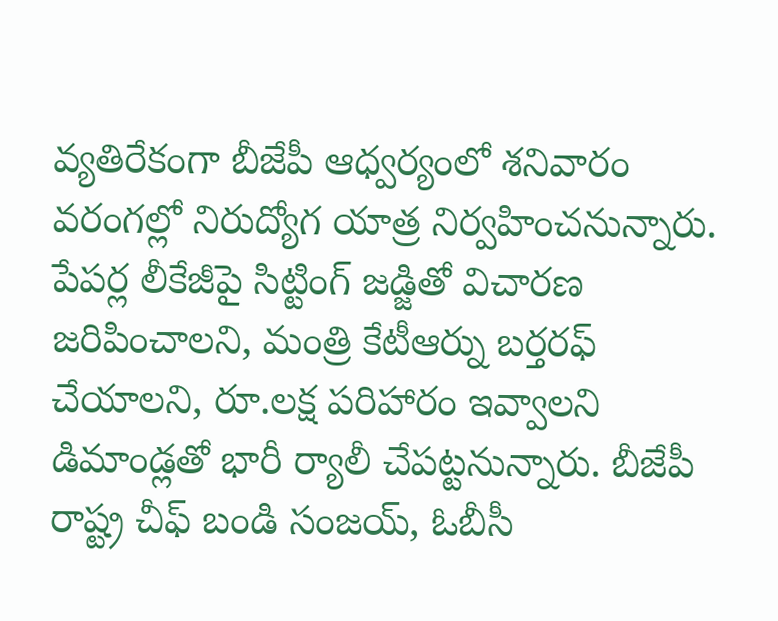వ్యతిరేకంగా బీజేపీ ఆధ్వర్యంలో శనివారం వరంగల్లో నిరుద్యోగ యాత్ర నిర్వహించనున్నారు. పేపర్ల లీకేజీపై సిట్టింగ్ జడ్జితో విచారణ జరిపించాలని, మంత్రి కేటీఆర్ను బర్తరఫ్ చేయాలని, రూ.లక్ష పరిహారం ఇవ్వాలని డిమాండ్లతో భారీ ర్యాలీ చేపట్టనున్నారు. బీజేపీ రాష్ట్ర చీఫ్ బండి సంజయ్, ఓబీసీ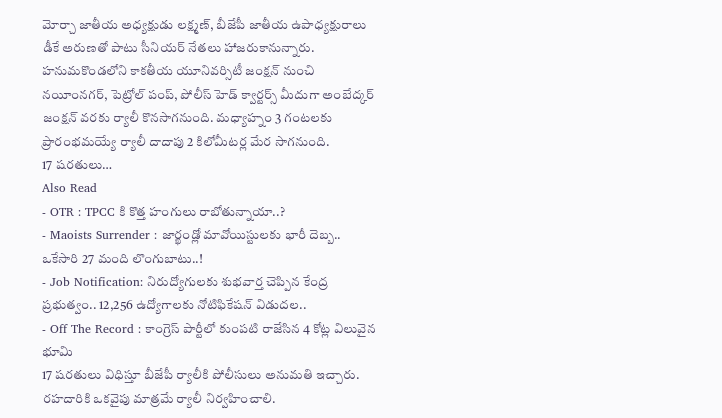మోర్చా జాతీయ అధ్యక్షుడు లక్ష్మణ్, బీజేపీ జాతీయ ఉపాధ్యక్షురాలు డీకే అరుణతో పాటు సీనియర్ నేతలు హాజరుకానున్నారు. హనుమకొండలోని కాకతీయ యూనివర్సిటీ జంక్షన్ నుంచి నయీంనగర్, పెట్రోల్ పంప్, పోలీస్ హెడ్ క్వార్టర్స్ మీదుగా అంబేద్కర్ జంక్షన్ వరకు ర్యాలీ కొనసాగనుంది. మధ్యాహ్నం 3 గంటలకు ప్రారంభమయ్యే ర్యాలీ దాదాపు 2 కిలోమీటర్ల మేర సాగనుంది.
17 షరతులు…
Also Read
- OTR : TPCC కి కొత్త హంగులు రాబోతున్నాయా..?
- Maoists Surrender : జార్ఖండ్లో మావోయిస్టులకు భారీ దెబ్బ.. ఒకేసారి 27 మంది లొంగుబాటు..!
- Job Notification: నిరుద్యోగులకు శుభవార్త చెప్పిన కేంద్ర ప్రభుత్వం.. 12,256 ఉద్యోగాలకు నోటిఫికేషన్ విడుదల..
- Off The Record : కాంగ్రెస్ పార్టీలో కుంపటి రాజేసిన 4 కోట్ల విలువైన భూమి
17 షరతులు విధిస్తూ బీజేపీ ర్యాలీకి పోలీసులు అనుమతి ఇచ్చారు. రహదారికి ఒకవైపు మాత్రమే ర్యాలీ నిర్వహించాలి.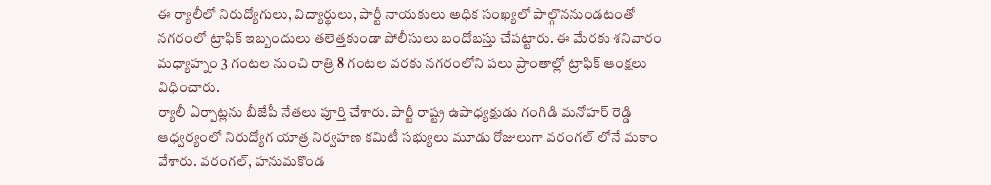ఈ ర్యాలీలో నిరుద్యోగులు, విద్యార్థులు, పార్టీ నాయకులు అధిక సంఖ్యలో పాల్గొననుండటంతో నగరంలో ట్రాఫిక్ ఇబ్బందులు తలెత్తకుండా పోలీసులు బందోబస్తు చేపట్టారు. ఈ మేరకు శనివారం మధ్యాహ్నం 3 గంటల నుంచి రాత్రి 8 గంటల వరకు నగరంలోని పలు ప్రాంతాల్లో ట్రాఫిక్ ఆంక్షలు విధించారు.
ర్యాలీ ఏర్పాట్లను బీజేపీ నేతలు పూర్తి చేశారు. పార్టీ రాష్ట్ర ఉపాధ్యక్షుడు గంగిడి మనోహర్ రెడ్డి ఆధ్వర్యంలో నిరుద్యోగ యాత్ర నిర్వహణ కమిటీ సభ్యులు మూడు రోజులుగా వరంగల్ లోనే మకాం వేశారు. వరంగల్, హనుమకొండ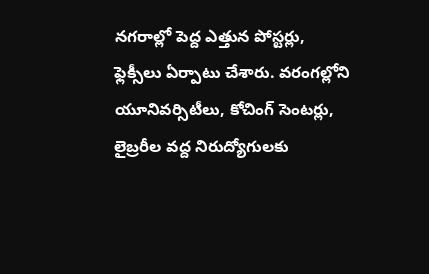నగరాల్లో పెద్ద ఎత్తున పోస్టర్లు, ఫ్లెక్సీలు ఏర్పాటు చేశారు. వరంగల్లోని యూనివర్సిటీలు, కోచింగ్ సెంటర్లు, లైబ్రరీల వద్ద నిరుద్యోగులకు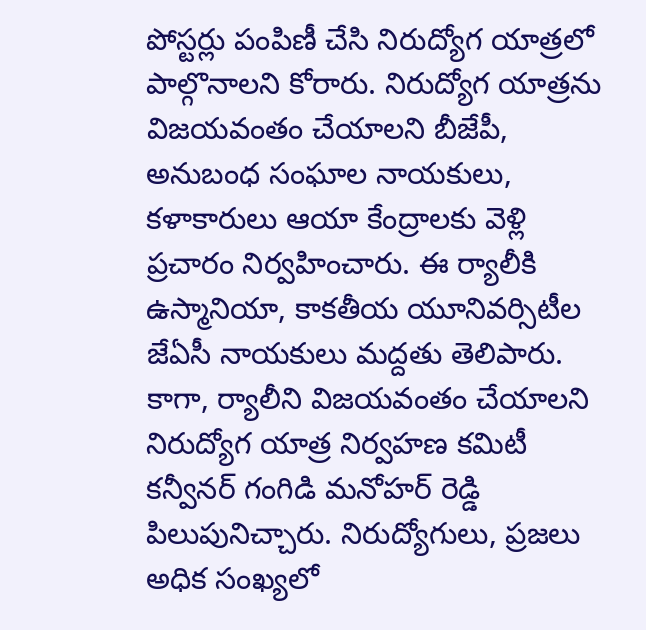పోస్టర్లు పంపిణీ చేసి నిరుద్యోగ యాత్రలో పాల్గొనాలని కోరారు. నిరుద్యోగ యాత్రను విజయవంతం చేయాలని బీజేపీ, అనుబంధ సంఘాల నాయకులు, కళాకారులు ఆయా కేంద్రాలకు వెళ్లి ప్రచారం నిర్వహించారు. ఈ ర్యాలీకి ఉస్మానియా, కాకతీయ యూనివర్సిటీల జేఏసీ నాయకులు మద్దతు తెలిపారు. కాగా, ర్యాలీని విజయవంతం చేయాలని నిరుద్యోగ యాత్ర నిర్వహణ కమిటీ కన్వీనర్ గంగిడి మనోహర్ రెడ్డి పిలుపునిచ్చారు. నిరుద్యోగులు, ప్రజలు అధిక సంఖ్యలో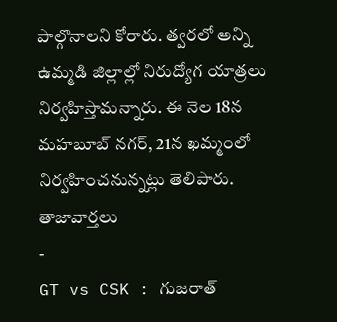పాల్గొనాలని కోరారు. త్వరలో అన్ని ఉమ్మడి జిల్లాల్లో నిరుద్యోగ యాత్రలు నిర్వహిస్తామన్నారు. ఈ నెల 18న మహబూబ్ నగర్, 21న ఖమ్మంలో నిర్వహించనున్నట్లు తెలిపారు.
తాజావార్తలు
-
GT vs CSK : గుజరాత్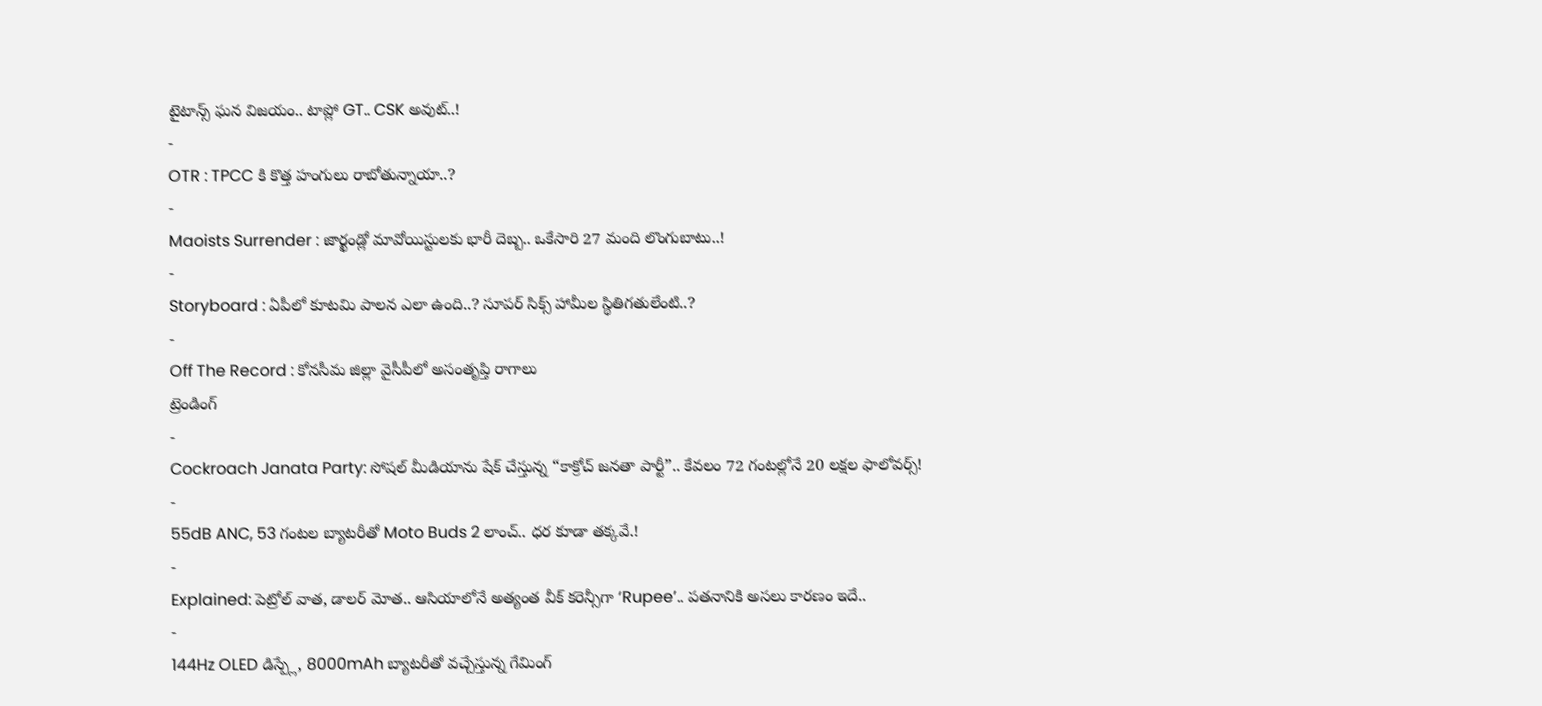టైటాన్స్ ఘన విజయం.. టాప్లో GT.. CSK అవుట్..!
-
OTR : TPCC కి కొత్త హంగులు రాబోతున్నాయా..?
-
Maoists Surrender : జార్ఖండ్లో మావోయిస్టులకు భారీ దెబ్బ.. ఒకేసారి 27 మంది లొంగుబాటు..!
-
Storyboard : ఏపీలో కూటమి పాలన ఎలా ఉంది..? సూపర్ సిక్స్ హామీల స్థితిగతులేంటి..?
-
Off The Record : కోనసీమ జిల్లా వైసీపీలో అసంతృప్తి రాగాలు
ట్రెండింగ్
-
Cockroach Janata Party: సోషల్ మీడియాను షేక్ చేస్తున్న “కాక్రోచ్ జనతా పార్టీ”.. కేవలం 72 గంటల్లోనే 20 లక్షల ఫాలోవర్స్!
-
55dB ANC, 53 గంటల బ్యాటరీతో Moto Buds 2 లాంచ్.. ధర కూడా తక్కవే.!
-
Explained: పెట్రోల్ వాత, డాలర్ మోత.. ఆసియాలోనే అత్యంత వీక్ కరెన్సీగా ‘Rupee’.. పతనానికి అసలు కారణం ఇదే..
-
144Hz OLED డిస్ప్లే, 8000mAh బ్యాటరీతో వచ్చేస్తున్న గేమింగ్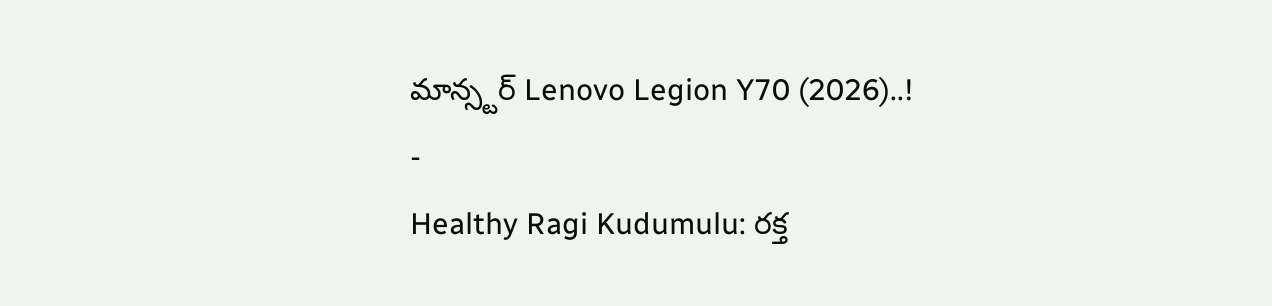మాన్స్టర్ Lenovo Legion Y70 (2026)..!
-
Healthy Ragi Kudumulu: రక్త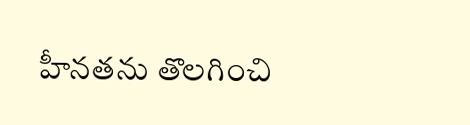హీనతను తొలగించి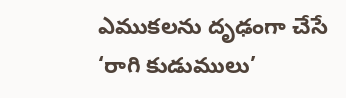ఎముకలను దృఢంగా చేసే ‘రాగి కుడుములు’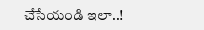చేసేయండి ఇలా..!